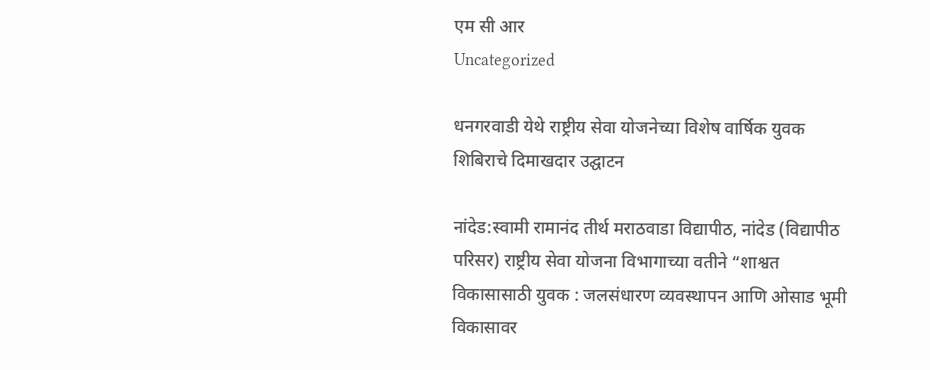एम सी आर
Uncategorized

धनगरवाडी येथे राष्ट्रीय सेवा योजनेच्या विशेष वार्षिक युवक शिबिराचे दिमाखदार उद्घाटन

नांदेड:स्वामी रामानंद तीर्थ मराठवाडा विद्यापीठ, नांदेड (विद्यापीठ परिसर) राष्ट्रीय सेवा योजना विभागाच्या वतीने “शाश्वत विकासासाठी युवक : जलसंधारण व्यवस्थापन आणि ओसाड भूमी विकासावर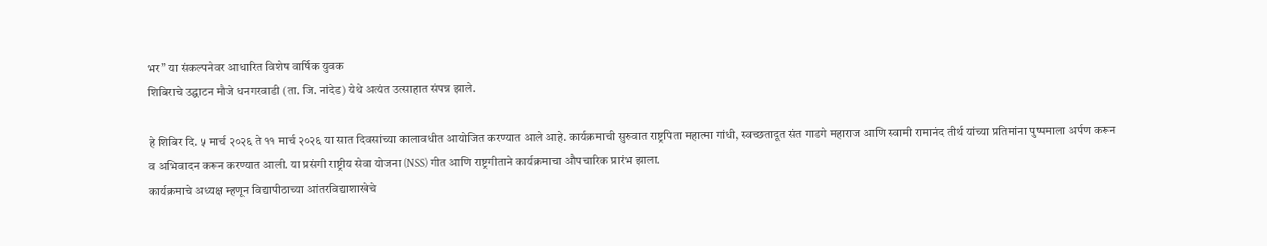भर” या संकल्पनेवर आधारित विशेष वार्षिक युवक
शिबिराचे उद्घाटन मौजे धनगरवाडी (ता. जि. नांदेड) येथे अत्यंत उत्साहात संपन्न झाले.

हे शिबिर दि. ५ मार्च २०२६ ते ११ मार्च २०२६ या सात दिवसांच्या कालावधीत आयोजित करण्यात आले आहे. कार्यक्रमाची सुरुवात राष्ट्रपिता महात्मा गांधी, स्वच्छतादूत संत गाडगे महाराज आणि स्वामी रामानंद तीर्थ यांच्या प्रतिमांना पुष्पमाला अर्पण करून
व अभिवादन करून करण्यात आली. या प्रसंगी राष्ट्रीय सेवा योजना (NSS) गीत आणि राष्ट्रगीताने कार्यक्रमाचा औपचारिक प्रारंभ झाला.
कार्यक्रमाचे अध्यक्ष म्हणून विद्यापीठाच्या आंतरविद्याशाखेचे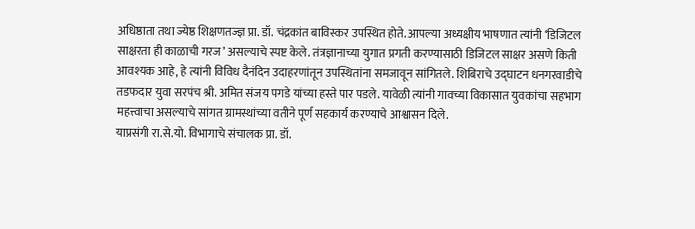अधिष्ठाता तथा ज्येष्ठ शिक्षणतज्ज्ञ प्रा. डॉ. चंद्रकांत बाविस्कर उपस्थित होते. आपल्या अध्यक्षीय भाषणात त्यांनी ‘डिजिटल साक्षरता ही काळाची गरज’ असल्याचे स्पष्ट केले. तंत्रज्ञानाच्या युगात प्रगती करण्यासाठी डिजिटल साक्षर असणे किती आवश्यक आहे, हे त्यांनी विविध दैनंदिन उदाहरणांतून उपस्थितांना समजावून सांगितले. शिबिराचे उद्घाटन धनगरवाडीचे तडफदार युवा सरपंच श्री. अमित संजय पगडे यांच्या हस्ते पार पडले. यावेळी त्यांनी गावच्या विकासात युवकांचा सहभाग महत्त्वाचा असल्याचे सांगत ग्रामस्थांच्या वतीने पूर्ण सहकार्य करण्याचे आश्वासन दिले.
याप्रसंगी रा.से.यो. विभागाचे संचालक प्रा. डॉ.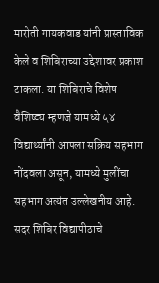मारोती गायकवाड यांनी प्रास्ताविक केले व शिबिराच्या उद्देशावर प्रकाश टाकला. या शिबिराचे विशेष वैशिष्ट्य म्हणजे यामध्ये ५४ विद्यार्थ्यांनी आपला सक्रिय सहभाग नोंदवला असून, यामध्ये मुलींचा सहभाग अत्यंत उल्लेखनीय आहे.
सदर शिबिर विद्यापीठाचे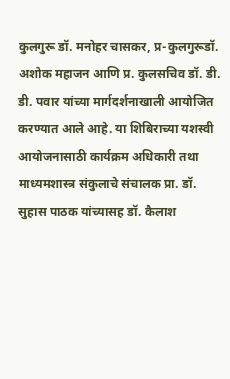कुलगुरू डॉ. मनोहर चासकर, प्र-कुलगुरूडॉ. अशोक महाजन आणि प्र. कुलसचिव डॉ. डी. डी. पवार यांच्या मार्गदर्शनाखाली आयोजित करण्यात आले आहे. या शिबिराच्या यशस्वी आयोजनासाठी कार्यक्रम अधिकारी तथा माध्यमशास्त्र संकुलाचे संचालक प्रा. डॉ. सुहास पाठक यांच्यासह डॉ. कैलाश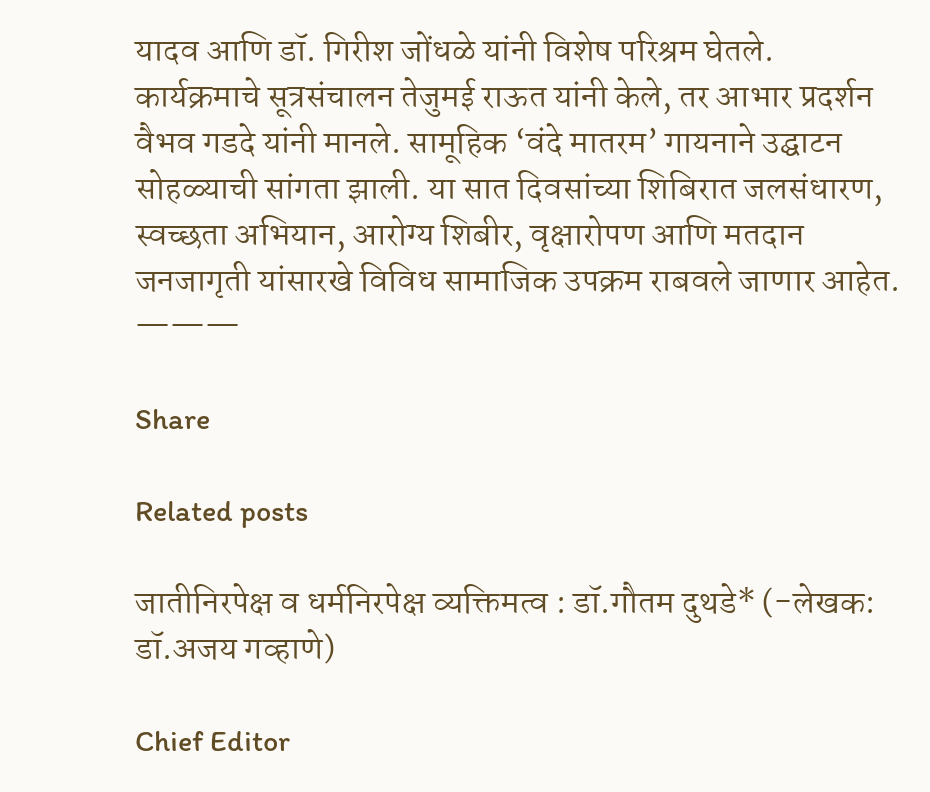यादव आणि डॉ. गिरीश जोंधळे यांनी विशेष परिश्रम घेतले.
कार्यक्रमाचे सूत्रसंचालन तेजुमई राऊत यांनी केले, तर आभार प्रदर्शन वैभव गडदे यांनी मानले. सामूहिक ‘वंदे मातरम’ गायनाने उद्घाटन सोहळ्याची सांगता झाली. या सात दिवसांच्या शिबिरात जलसंधारण, स्वच्छता अभियान, आरोग्य शिबीर, वृक्षारोपण आणि मतदान जनजागृती यांसारखे विविध सामाजिक उपक्रम राबवले जाणार आहेत.
———

Share

Related posts

जातीनिरपेक्ष व धर्मनिरपेक्ष व्यक्तिमत्व : डॉ.गौतम दुथडे* (-लेखक: डॉ.अजय गव्हाणे)

Chief Editor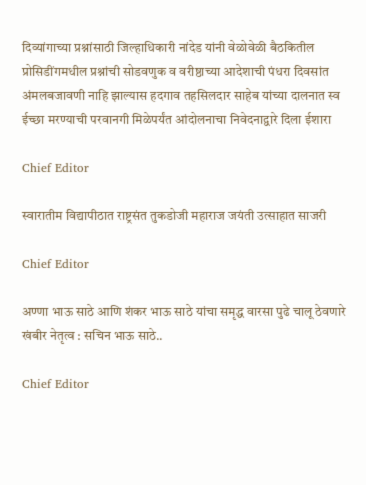दिव्यांगाच्या प्रश्नांसाठी जिल्हाधिकारी नांदेड यांनी वेळोवेळी बैठकितील प्रोसिडींगमधील प्रश्नांची सोडवणुक व वरीष्ठाच्या आदेशाची पंधरा दिवसांत अंमलबजावणी नाहि झाल्यास हदगाव तहसिलदार साहेब यांच्या दालनात स्व ईच्छा मरण्याची परवानगी मिळेपर्यंत आंदोलनाचा निवेदनाद्वारे दिला ईशारा

Chief Editor

स्वारातीम विद्यापीठात राष्ट्रसंत तुकडोजी महाराज जयंती उत्साहात साजरी

Chief Editor

अण्णा भाऊ साठे आणि शंकर भाऊ साठे यांचा समृद्ध वारसा पुढे चालू ठेवणारे खंबीर नेतृत्व : सचिन भाऊ साठे..

Chief Editor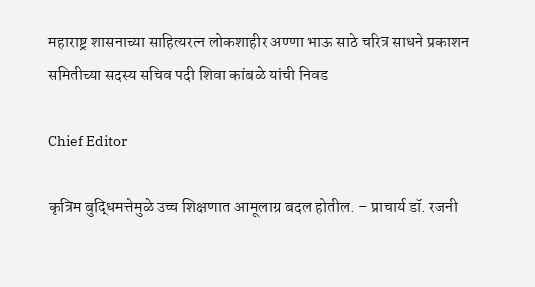महाराष्ट्र शासनाच्या साहित्यरत्न लोकशाहीर अण्णा भाऊ साठे चरित्र साधने प्रकाशन समितीच्या सदस्य सचिव पदी शिवा कांबळे यांची निवड

Chief Editor

कृत्रिम बुद्धिमत्तेमुळे उच्च शिक्षणात आमूलाग्र बदल होतील. – प्राचार्य डॉ. रजनी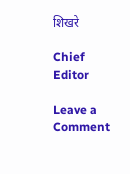शिखरे

Chief Editor

Leave a Comment